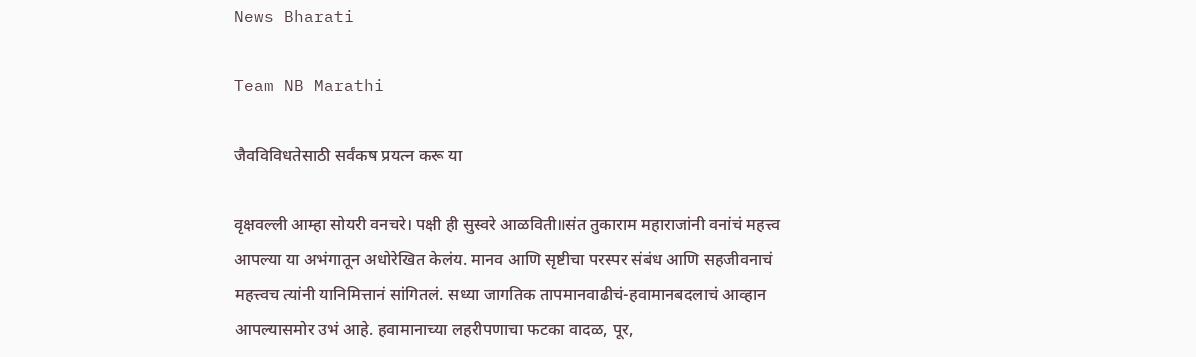News Bharati

Team NB Marathi

जैवविविधतेसाठी सर्वंकष प्रयत्न करू या

वृक्षवल्ली आम्हा सोयरी वनचरे। पक्षी ही सुस्वरे आळविती॥संत तुकाराम महाराजांनी वनांचं महत्त्व आपल्या या अभंगातून अधोरेखित केलंय. मानव आणि सृष्टीचा परस्पर संबंध आणि सहजीवनाचं महत्त्वच त्यांनी यानिमित्तानं सांगितलं. सध्या जागतिक तापमानवाढीचं-हवामानबदलाचं आव्हान आपल्यासमोर उभं आहे. हवामानाच्या लहरीपणाचा फटका वादळ, पूर,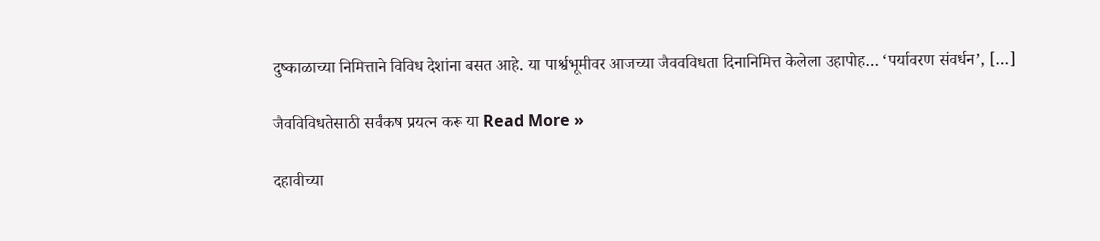दुष्काळाच्या निमित्ताने विविध देशांना बसत आहे. या पार्श्वभूमीवर आजच्या जैववविधता दिनानिमित्त केलेला उहापोह… ‘पर्यावरण संवर्धन’, […]

जैवविविधतेसाठी सर्वंकष प्रयत्न करू या Read More »

दहावीच्या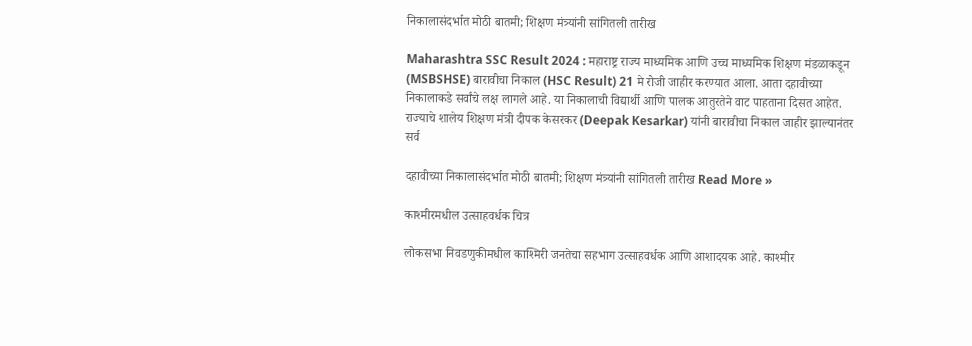निकालासंदर्भात मोठी बातमी; शिक्षण मंत्र्यांनी सांगितली तारीख

Maharashtra SSC Result 2024 : महाराष्ट्र राज्य माध्यमिक आणि उच्च माध्यमिक शिक्षण मंडळाकडून (MSBSHSE) बारावीचा निकाल (HSC Result) 21 मे रोजी जाहीर करण्यात आला. आता दहावीच्या निकालाकडे सर्वांचे लक्ष लागले आहे. या निकालाची विद्यार्थी आणि पालक आतुरतेने वाट पाहताना दिसत आहेत. राज्याचे शालेय शिक्षण मंत्री दीपक केसरकर (Deepak Kesarkar) यांनी बारावीचा निकाल जाहीर झाल्यानंतर सर्व

दहावीच्या निकालासंदर्भात मोठी बातमी; शिक्षण मंत्र्यांनी सांगितली तारीख Read More »

काश्मीरमधील उत्साहवर्धक चित्र

लोकसभा निवडणुकीमधील काश्मिरी जनतेचा सहभाग उत्साहवर्धक आणि आशादयक आहे. काश्मीर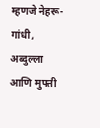म्हणजे नेहरू-गांधी, अब्दुल्ला आणि मुफ्ती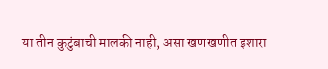या तीन कुटुंबाची मालकी नाही, असा खणखणीत इशारा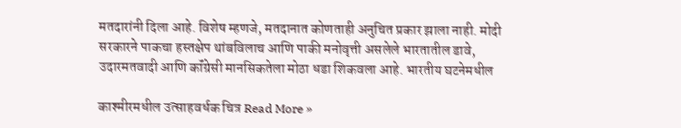मतदारांनी दिला आहे. विशेष म्हणजे, मतदानात कोणताही अनुचित प्रकार झाला नाही. मोदी सरकारने पाकचा हस्तक्षेप थांबविलाच आणि पाकी मनोवृत्ती असलेले भारतातील डावे, उदारमतवादी आणि कॉंग्रेसी मानसिकतेला मोठा धडा शिकवला आहे. भारतीय घटनेमधील

काश्मीरमधील उत्साहवर्धक चित्र Read More »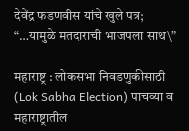देवेंद्र फडणवीस यांचे खुले पत्र; “…यामुळे मतदाराची भाजपला साथ\”

महाराष्ट्र : लोकसभा निवडणुकीसाठी (Lok Sabha Election) पाचव्या व महाराष्ट्रातील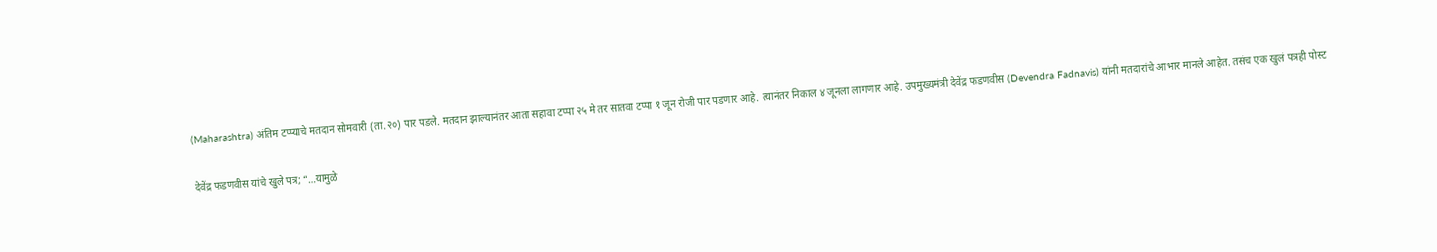(Maharashtra) अंतिम टप्प्याचे मतदान सोमवारी (ता.२०) पार पडले. मतदान झाल्यानंतर आता सहावा टप्पा २५ मे तर सातवा टप्पा १ जून रोजी पार पडणार आहे. त्यानंतर निकाल ४ जूनला लागणार आहे. उपमुख्यमंत्री देवेंद्र फडणवीस (Devendra Fadnavis) यांनी मतदारांचे आभार मानले आहेत. तसंच एक खुलं पत्रही पोस्ट

देवेंद्र फडणवीस यांचे खुले पत्र; “…यामुळे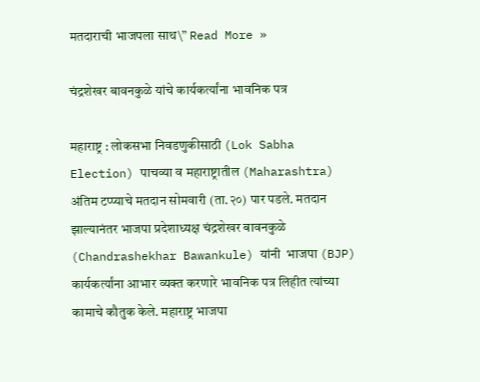मतदाराची भाजपला साथ\” Read More »

चंद्रशेखर बावनकुळे यांचे कार्यकर्त्यांना भावनिक पत्र

महाराष्ट्र : लोकसभा निवडणुकीसाठी (Lok Sabha Election) पाचव्या व महाराष्ट्रातील (Maharashtra) अंतिम टप्प्याचे मतदान सोमवारी (ता.२०) पार पडले. मतदान झाल्यानंतर भाजपा प्रदेशाध्यक्ष चंद्रशेखर बावनकुळे (Chandrashekhar Bawankule) यांनी  भाजपा (BJP) कार्यकर्त्यांना आभार व्यक्त करणारे भावनिक पत्र लिहीत त्यांच्या कामाचे कौतुक केले. महाराष्ट्र भाजपा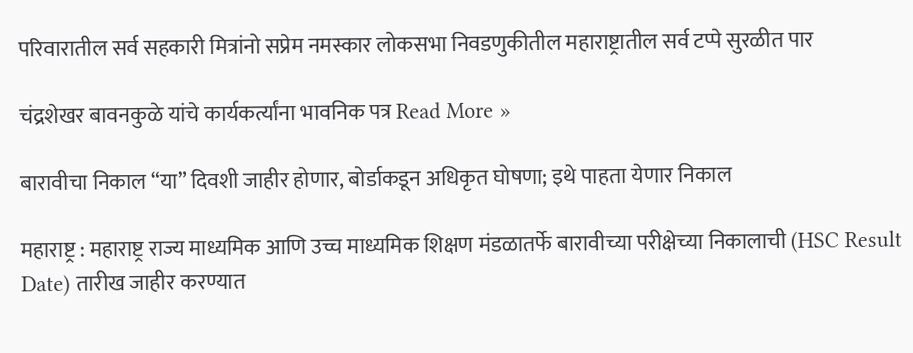परिवारातील सर्व सहकारी मित्रांनो सप्रेम नमस्कार लोकसभा निवडणुकीतील महाराष्ट्रातील सर्व टप्पे सुरळीत पार

चंद्रशेखर बावनकुळे यांचे कार्यकर्त्यांना भावनिक पत्र Read More »

बारावीचा निकाल “या” दिवशी जाहीर होणार, बोर्डाकडून अधिकृत घोषणा; इथे पाहता येणार निकाल

महाराष्ट्र : महाराष्ट्र राज्य माध्यमिक आणि उच्च माध्यमिक शिक्षण मंडळातर्फे बारावीच्या परीक्षेच्या निकालाची (HSC Result Date) तारीख जाहीर करण्यात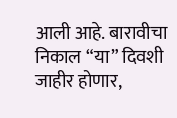आली आहे. बारावीचा निकाल “या” दिवशी जाहीर होणार,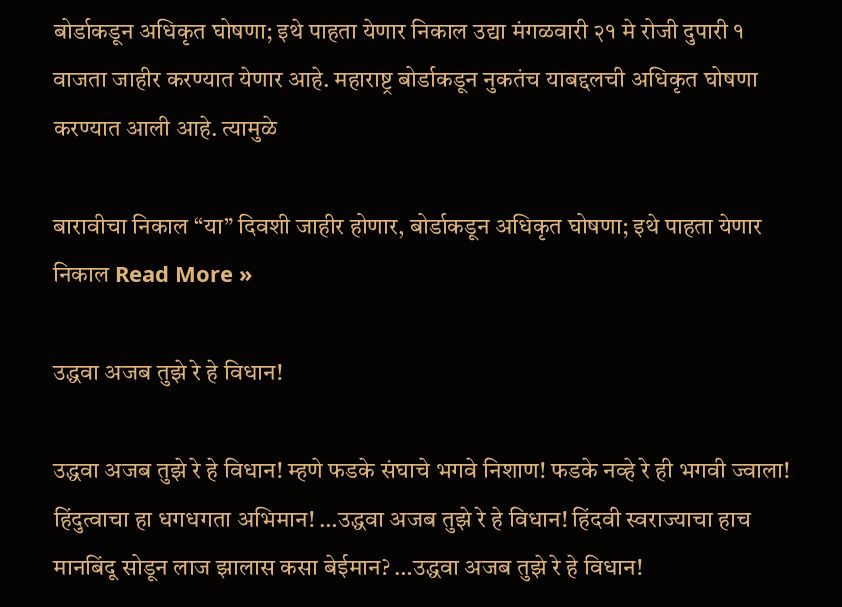बोर्डाकडून अधिकृत घोषणा; इथे पाहता येणार निकाल उद्या मंगळवारी २१ मे रोजी दुपारी १ वाजता जाहीर करण्यात येणार आहे. महाराष्ट्र बोर्डाकडून नुकतंच याबद्दलची अधिकृत घोषणा करण्यात आली आहे. त्यामुळे

बारावीचा निकाल “या” दिवशी जाहीर होणार, बोर्डाकडून अधिकृत घोषणा; इथे पाहता येणार निकाल Read More »

उद्धवा अजब तुझे रे हे विधान!

उद्धवा अजब तुझे रे हे विधान! म्हणे फडके संघाचे भगवे निशाण! फडके नव्हे रे ही भगवी ज्वाला! हिंदुत्वाचा हा धगधगता अभिमान! …उद्धवा अजब तुझे रे हे विधान! हिंदवी स्वराज्याचा हाच मानबिंदू सोडून लाज झालास कसा बेईमान? …उद्धवा अजब तुझे रे हे विधान!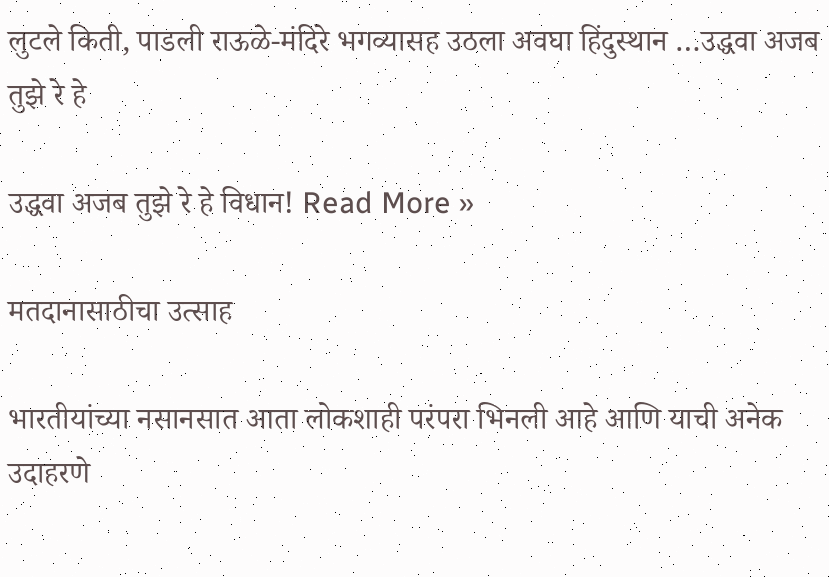लुटले किती, पाडली राऊळे-मंदिरे भगव्यासह उठला अवघा हिंदुस्थान …उद्धवा अजब तुझे रे हे

उद्धवा अजब तुझे रे हे विधान! Read More »

मतदानासाठीचा उत्साह

भारतीयांच्या नसानसात आता लोकशाही परंपरा भिनली आहे आणि याची अनेक उदाहरणे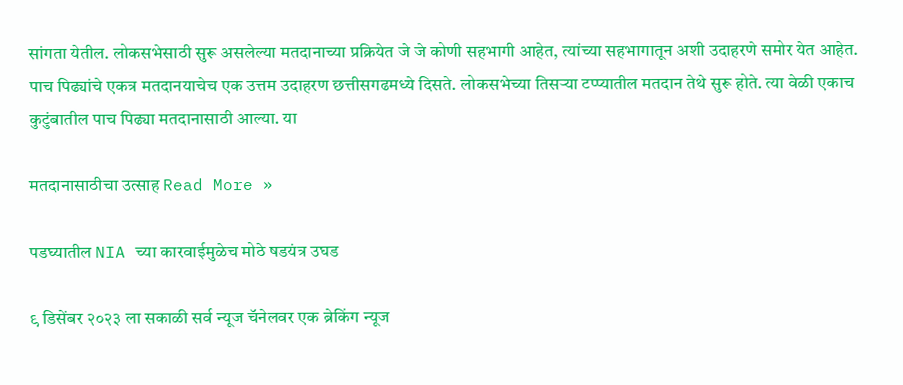सांगता येतील. लोकसभेसाठी सुरू असलेल्या मतदानाच्या प्रक्रियेत जे जे कोणी सहभागी आहेत, त्यांच्या सहभागातून अशी उदाहरणे समोर येत आहेत. पाच पिढ्यांचे एकत्र मतदानयाचेच एक उत्तम उदाहरण छत्तीसगढमध्ये दिसते. लोकसभेच्या तिसऱ्या टप्प्यातील मतदान तेथे सुरू होते. त्या वेळी एकाच कुटुंबातील पाच पिढ्या मतदानासाठी आल्या. या

मतदानासाठीचा उत्साह Read More »

पडघ्यातील NIA च्या कारवाईमुळेच मोठे षडयंत्र उघड

९ डिसेंबर २०२३ ला सकाळी सर्व न्यूज चॅनेलवर एक ब्रेकिंग न्यूज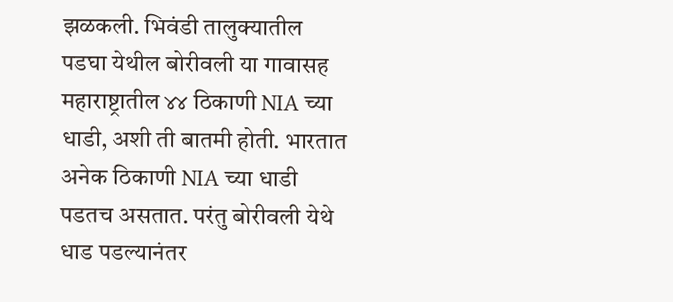झळकली. भिवंडी तालुक्यातील पडघा येथील बोरीवली या गावासह महाराष्ट्रातील ४४ ठिकाणी NIA च्या धाडी, अशी ती बातमी होती. भारतात अनेक ठिकाणी NIA च्या धाडी पडतच असतात. परंतु बोरीवली येथे धाड पडल्यानंतर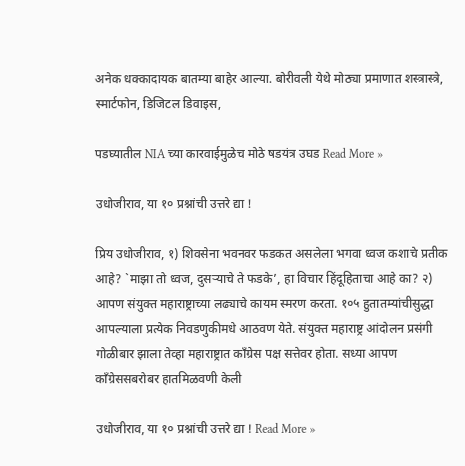अनेक धक्कादायक बातम्या बाहेर आल्या. बोरीवली येथे मोठ्या प्रमाणात शस्त्रास्त्रे, स्मार्टफोन, डिजिटल डिवाइस,

पडघ्यातील NIA च्या कारवाईमुळेच मोठे षडयंत्र उघड Read More »

उधोजीराव, या १० प्रश्नांची उत्तरे द्या !

प्रिय उधोजीराव, १) शिवसेना भवनवर फडकत असलेला भगवा ध्वज कशाचे प्रतीक आहे? `माझा तो ध्वज, दुसऱ्याचे ते फडके’, हा विचार हिंदूहिताचा आहे का? २)  आपण संयुक्त महाराष्ट्राच्या लढ्याचे कायम स्मरण करता. १०५ हुतातम्यांचीसुद्धा आपल्याला प्रत्येक निवडणुकीमधे आठवण येते. संयुक्त महाराष्ट्र आंदोलन प्रसंगी गोळीबार झाला तेव्हा महाराष्ट्रात काँग्रेस पक्ष सत्तेवर होता. सध्या आपण कॉंग्रेससबरोबर हातमिळवणी केली

उधोजीराव, या १० प्रश्नांची उत्तरे द्या ! Read More »